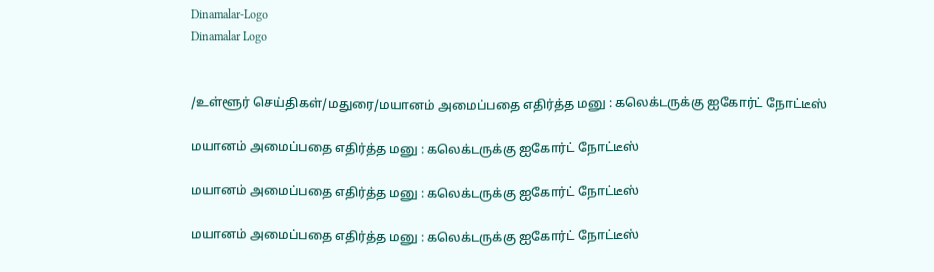Dinamalar-Logo
Dinamalar Logo


/உள்ளூர் செய்திகள்/மதுரை/மயானம் அமைப்பதை எதிர்த்த மனு : கலெக்டருக்கு ஐகோர்ட் நோட்டீஸ்

மயானம் அமைப்பதை எதிர்த்த மனு : கலெக்டருக்கு ஐகோர்ட் நோட்டீஸ்

மயானம் அமைப்பதை எதிர்த்த மனு : கலெக்டருக்கு ஐகோர்ட் நோட்டீஸ்

மயானம் அமைப்பதை எதிர்த்த மனு : கலெக்டருக்கு ஐகோர்ட் நோட்டீஸ்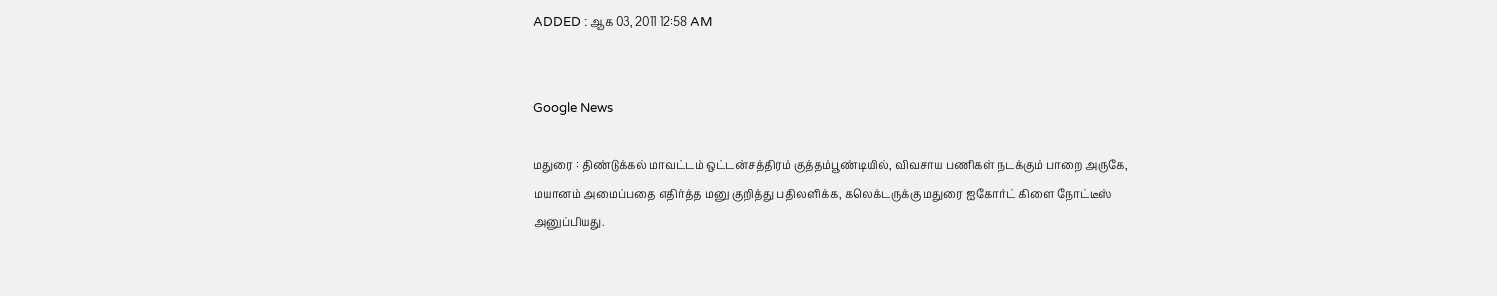ADDED : ஆக 03, 2011 12:58 AM


Google News

மதுரை : திண்டுக்கல் மாவட்டம் ஒட்டன்சத்திரம் குத்தம்பூண்டியில், விவசாய பணிகள் நடக்கும் பாறை அருகே, மயானம் அமைப்பதை எதிர்த்த மனு குறித்து பதிலளிக்க, கலெக்டருக்கு மதுரை ஐகோர்ட் கிளை நோட்டீஸ் அனுப்பியது.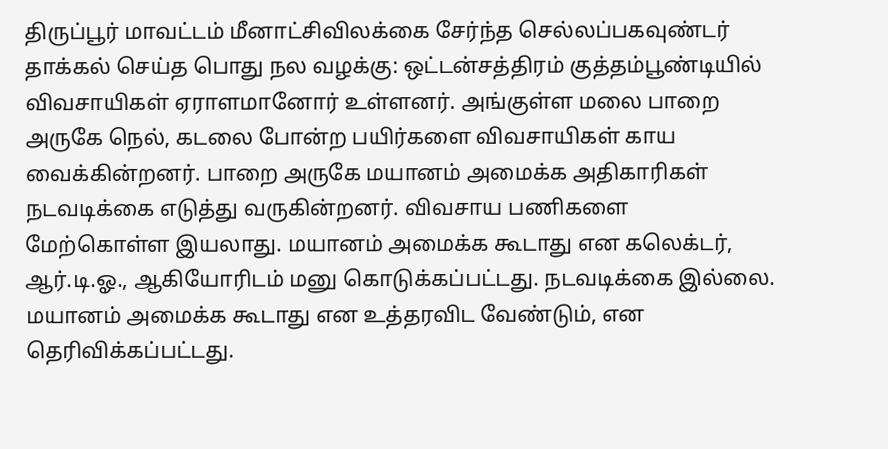திருப்பூர் மாவட்டம் மீனாட்சிவிலக்கை சேர்ந்த செல்லப்பகவுண்டர் தாக்கல் செய்த பொது நல வழக்கு: ஒட்டன்சத்திரம் குத்தம்பூண்டியில் விவசாயிகள் ஏராளமானோர் உள்ளனர். அங்குள்ள மலை பாறை அருகே நெல், கடலை போன்ற பயிர்களை விவசாயிகள் காய வைக்கின்றனர். பாறை அருகே மயானம் அமைக்க அதிகாரிகள் நடவடிக்கை எடுத்து வருகின்றனர். விவசாய பணிகளை மேற்கொள்ள இயலாது. மயானம் அமைக்க கூடாது என கலெக்டர், ஆர்.டி.ஓ., ஆகியோரிடம் மனு கொடுக்கப்பட்டது. நடவடிக்கை இல்லை. மயானம் அமைக்க கூடாது என உத்தரவிட வேண்டும், என தெரிவிக்கப்பட்டது.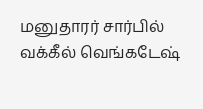மனுதாரர் சார்பில் வக்கீல் வெங்கடேஷ்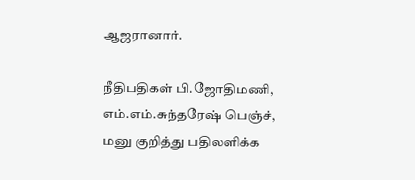ஆஜரானார்.

நீதிபதிகள் பி.ஜோதிமணி, எம்.எம்.சுந்தரேஷ் பெஞ்ச், மனு குறித்து பதிலளிக்க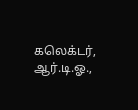கலெக்டர், ஆர்.டி.ஓ.,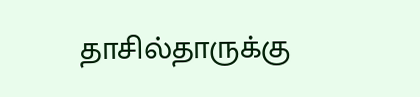தாசில்தாருக்கு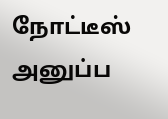நோட்டீஸ் அனுப்ப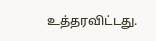உத்தரவிட்டது.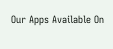Our Apps Available On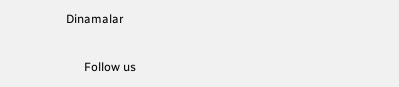Dinamalar

      Follow us